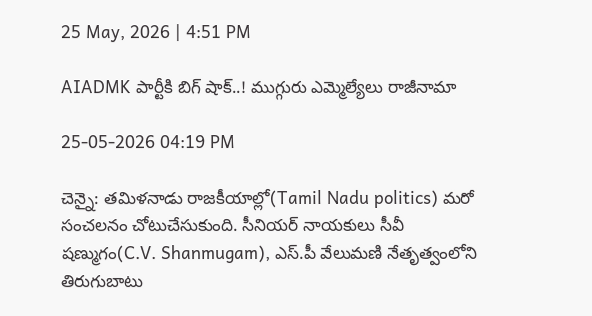25 May, 2026 | 4:51 PM

AIADMK పార్టీకి బిగ్ షాక్..! ముగ్గురు ఎమ్మెల్యేలు రాజీనామా

25-05-2026 04:19 PM

చెన్నై: తమిళనాడు రాజకీయాల్లో(Tamil Nadu politics) మరో సంచలనం చోటుచేసుకుంది. సీనియర్ నాయకులు సీవీ షణ్ముగం(C.V. Shanmugam), ఎస్.పీ వేలుమణి నేతృత్వంలోని తిరుగుబాటు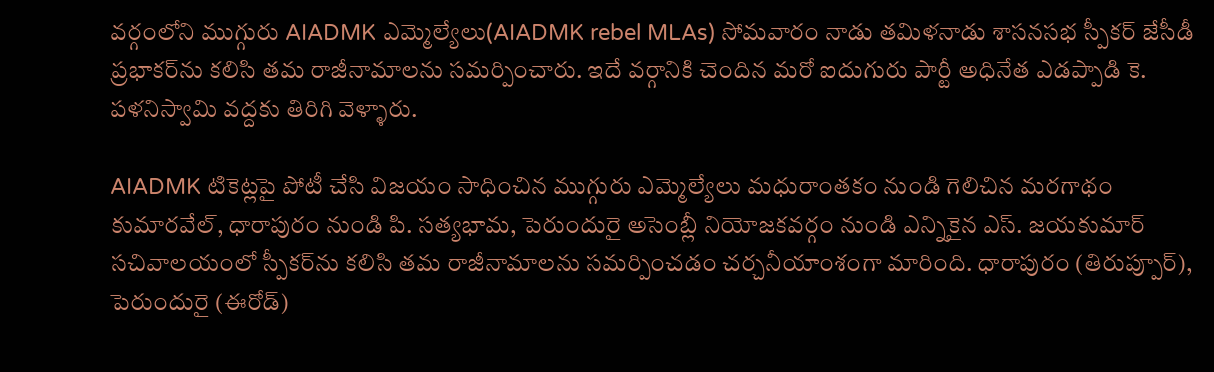వర్గంలోని ముగ్గురు AIADMK ఎమ్మెల్యేలు(AIADMK rebel MLAs) సోమవారం నాడు తమిళనాడు శాసనసభ స్పీకర్ జేసీడీ ప్రభాకర్‌ను కలిసి తమ రాజీనామాలను సమర్పించారు. ఇదే వర్గానికి చెందిన మరో ఐదుగురు పార్టీ అధినేత ఎడప్పాడి కె. పళనిస్వామి వద్దకు తిరిగి వెళ్ళారు.

AIADMK టికెట్లపై పోటీ చేసి విజయం సాధించిన ముగ్గురు ఎమ్మెల్యేలు మధురాంతకం నుండి గెలిచిన మరగాథం కుమారవేల్, ధారాపురం నుండి పి. సత్యభామ, పెరుందురై అసెంబ్లీ నియోజకవర్గం నుండి ఎన్నికైన ఎస్. జయకుమార్ సచివాలయంలో స్పీకర్‌ను కలిసి తమ రాజీనామాలను సమర్పించడం చర్చనీయాంశంగా మారింది. ధారాపురం (తిరుప్పూర్), పెరుందురై (ఈరోడ్)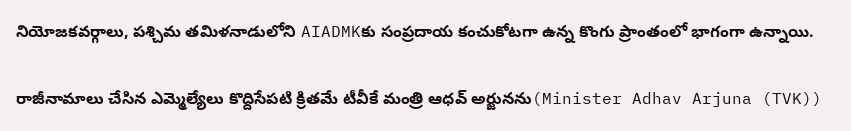నియోజకవర్గాలు, పశ్చిమ తమిళనాడులోని AIADMKకు సంప్రదాయ కంచుకోటగా ఉన్న కొంగు ప్రాంతంలో భాగంగా ఉన్నాయి.

రాజీనామాలు చేసిన ఎమ్మెల్యేలు కొద్దిసేపటి క్రితమే టీవీకే మంత్రి ఆధవ్ అర్జునను(Minister Adhav Arjuna (TVK))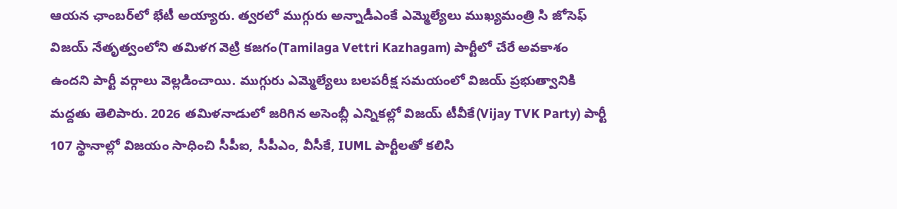ఆయన ఛాంబర్‌లో భేటీ అయ్యారు. త్వరలో ముగ్గురు అన్నాడీఎంకే ఎమ్మెల్యేలు ముఖ్యమంత్రి సి జోసెఫ్ విజయ్ నేతృత్వంలోని తమిళగ వెట్రి కజగం(Tamilaga Vettri Kazhagam) పార్టీలో చేరే అవకాశం ఉందని పార్టీ వర్గాలు వెల్లడించాయి. ముగ్గురు ఎమ్మెల్యేలు బలపరీక్ష సమయంలో విజయ్ ప్రభుత్వానికి మద్దతు తెలిపారు. 2026 తమిళనాడులో జరిగిన అసెంబ్లీ ఎన్నికల్లో విజయ్ టీవీకే(Vijay TVK Party) పార్టీ 107 స్థానాల్లో విజయం సాధించి సీపీఐ, సీపీఎం, వీసీకే, IUML పార్టీలతో కలిసి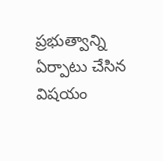ప్రభుత్వాన్ని ఏర్పాటు చేసిన విషయం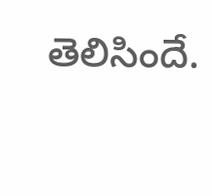తెలిసిందే.